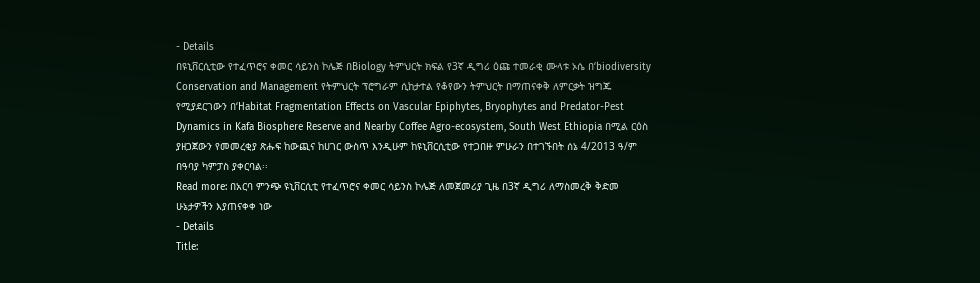- Details
በዩኒቨርሲቲው የተፈጥሮና ቀመር ሳይንስ ኮሌጅ በBiology ትምህርት ክፍል የ3ኛ ዲግሪ ዕጩ ተመራቂ ሙላቱ ኦሴ በʻbiodiversity Conservation and Management የትምህርት ፕሮግራም ሲከታተል የቆየውን ትምህርት በማጠናቀቅ ለምርቃት ዝግጁ የሚያደርገውን በʻHabitat Fragmentation Effects on Vascular Epiphytes, Bryophytes and Predator-Pest Dynamics in Kafa Biosphere Reserve and Nearby Coffee Agro-ecosystem, South West Ethiopia በሚል ርዕስ ያዘጋጀውን የመመረቂያ ጽሑፍ ከውጪና ከሀገር ውስጥ እንዲሁም ከዩኒቨርሲቲው የተጋበዙ ምሁራን በተገኙበት ሰኔ 4/2013 ዓ/ም በዓባያ ካምፓስ ያቀርባል፡፡
Read more: በአርባ ምንጭ ዩኒቨርሲቲ የተፈጥሮና ቀመር ሳይንስ ኮሌጅ ለመጀመሪያ ጊዜ በ3ኛ ዲግሪ ለማስመረቅ ቅድመ ሁኔታዎችን እያጠናቀቀ ነው
- Details
Title: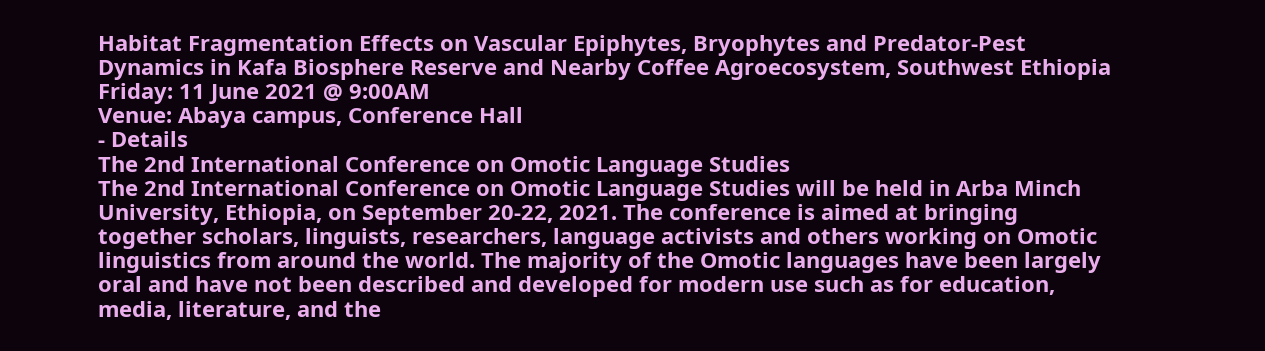Habitat Fragmentation Effects on Vascular Epiphytes, Bryophytes and Predator-Pest Dynamics in Kafa Biosphere Reserve and Nearby Coffee Agroecosystem, Southwest Ethiopia
Friday: 11 June 2021 @ 9:00AM
Venue: Abaya campus, Conference Hall
- Details
The 2nd International Conference on Omotic Language Studies
The 2nd International Conference on Omotic Language Studies will be held in Arba Minch University, Ethiopia, on September 20-22, 2021. The conference is aimed at bringing together scholars, linguists, researchers, language activists and others working on Omotic linguistics from around the world. The majority of the Omotic languages have been largely oral and have not been described and developed for modern use such as for education, media, literature, and the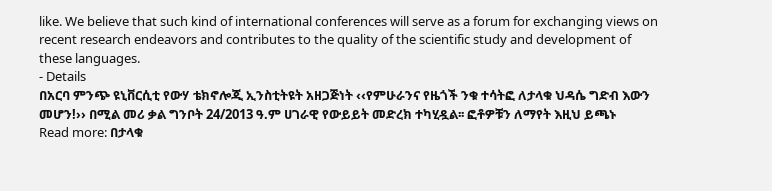like. We believe that such kind of international conferences will serve as a forum for exchanging views on recent research endeavors and contributes to the quality of the scientific study and development of these languages.
- Details
በአርባ ምንጭ ዩኒቨርሲቲ የውሃ ቴክኖሎጂ ኢንስቲትዩት አዘጋጅነት ‹‹የምሁራንና የዜጎች ንቁ ተሳትፎ ለታላቁ ህዳሴ ግድብ እውን መሆን!›› በሚል መሪ ቃል ግንቦት 24/2013 ዓ.ም ሀገራዊ የውይይት መድረክ ተካሂዷል፡፡ ፎቶዎቹን ለማየት እዚህ ይጫኑ
Read more: በታላቁ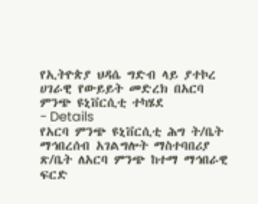የኢትዮጵያ ህዳሴ ግድብ ላይ ያተኮረ ሀገራዊ የውይይት መድረክ በአርባ ምንጭ ዩኒቨርሲቲ ተካሄደ
- Details
የአርባ ምንጭ ዩኒቨርሲቲ ሕግ ት/ቤት ማኅበረሰብ አገልግሎት ማስተባበሪያ ጽ/ቤት ለአርባ ምንጭ ከተማ ማኅበራዊ ፍርድ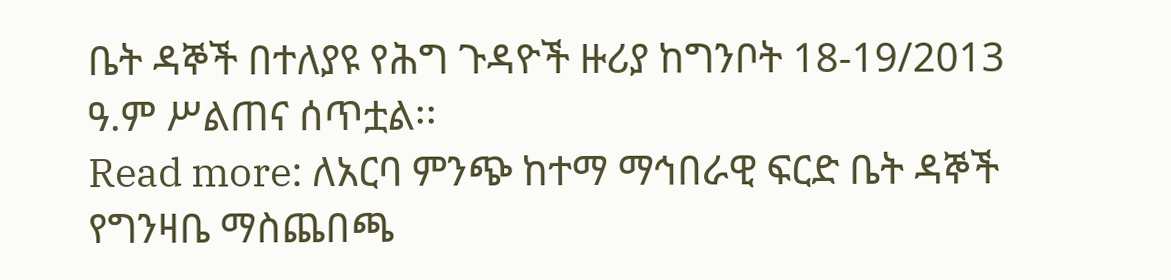ቤት ዳኞች በተለያዩ የሕግ ጉዳዮች ዙሪያ ከግንቦት 18-19/2013 ዓ.ም ሥልጠና ሰጥቷል፡፡
Read more: ለአርባ ምንጭ ከተማ ማኅበራዊ ፍርድ ቤት ዳኞች የግንዛቤ ማስጨበጫ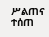ሥልጠና ተሰጠ